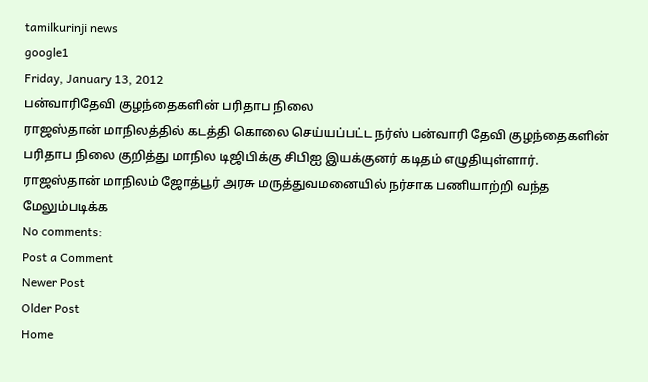tamilkurinji news
google1
Friday, January 13, 2012
பன்வாரிதேவி குழந்தைகளின் பரிதாப நிலை
ராஜஸ்தான் மாநிலத்தில் கடத்தி கொலை செய்யப்பட்ட நர்ஸ் பன்வாரி தேவி குழந்தைகளின் பரிதாப நிலை குறித்து மாநில டிஜிபிக்கு சிபிஐ இயக்குனர் கடிதம் எழுதியுள்ளார்.
ராஜஸ்தான் மாநிலம் ஜோத்பூர் அரசு மருத்துவமனையில் நர்சாக பணியாற்றி வந்த
மேலும்படிக்க
No comments:
Post a Comment
Newer Post
Older Post
Home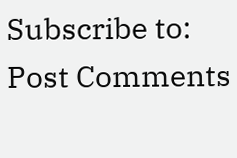Subscribe to:
Post Comments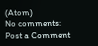(Atom)
No comments:
Post a Comment